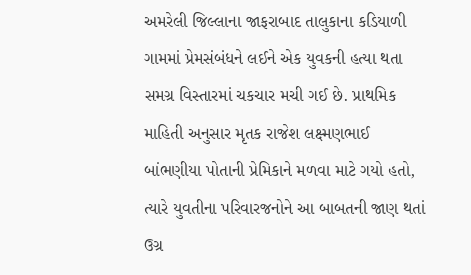અમરેલી જિલ્લાના જાફરાબાદ તાલુકાના કડિયાળી ગામમાં પ્રેમસંબંધને લઈને એક યુવકની હત્યા થતા સમગ્ર વિસ્તારમાં ચકચાર મચી ગઈ છે. પ્રાથમિક માહિતી અનુસાર મૃતક રાજેશ લક્ષ્મણભાઈ બાંભણીયા પોતાની પ્રેમિકાને મળવા માટે ગયો હતો, ત્યારે યુવતીના પરિવારજનોને આ બાબતની જાણ થતાં ઉગ્ર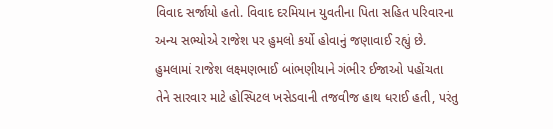વિવાદ સર્જાયો હતો. વિવાદ દરમિયાન યુવતીના પિતા સહિત પરિવારના અન્ય સભ્યોએ રાજેશ પર હુમલો કર્યો હોવાનું જણાવાઈ રહ્યું છે.
હુમલામાં રાજેશ લક્ષ્મણભાઈ બાંભણીયાને ગંભીર ઈજાઓ પહોંચતા તેને સારવાર માટે હોસ્પિટલ ખસેડવાની તજવીજ હાથ ધરાઈ હતી, પરંતુ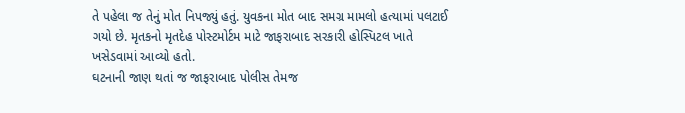તે પહેલા જ તેનું મોત નિપજ્યું હતું. યુવકના મોત બાદ સમગ્ર મામલો હત્યામાં પલટાઈ ગયો છે. મૃતકનો મૃતદેહ પોસ્ટમોર્ટમ માટે જાફરાબાદ સરકારી હોસ્પિટલ ખાતે ખસેડવામાં આવ્યો હતો.
ઘટનાની જાણ થતાં જ જાફરાબાદ પોલીસ તેમજ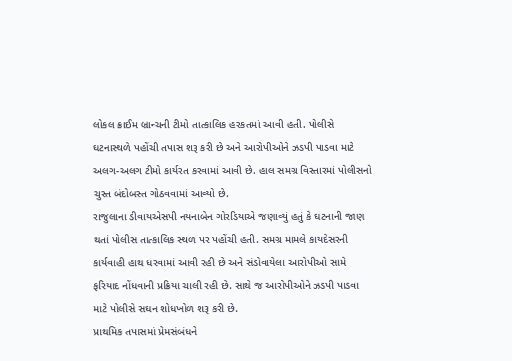લોકલ ક્રાઈમ બ્રાન્ચની ટીમો તાત્કાલિક હરકતમાં આવી હતી. પોલીસે ઘટનાસ્થળે પહોંચી તપાસ શરૂ કરી છે અને આરોપીઓને ઝડપી પાડવા માટે અલગ-અલગ ટીમો કાર્યરત કરવામાં આવી છે. હાલ સમગ્ર વિસ્તારમાં પોલીસનો ચુસ્ત બંદોબસ્ત ગોઠવવામાં આવ્યો છે.
રાજુલાના ડીવાયએસપી નયનાબેન ગોરડિયાએ જણાવ્યું હતું કે ઘટનાની જાણ થતાં પોલીસ તાત્કાલિક સ્થળ પર પહોંચી હતી. સમગ્ર મામલે કાયદેસરની કાર્યવાહી હાથ ધરવામાં આવી રહી છે અને સંડોવાયેલા આરોપીઓ સામે ફરિયાદ નોંધવાની પ્રક્રિયા ચાલી રહી છે. સાથે જ આરોપીઓને ઝડપી પાડવા માટે પોલીસે સઘન શોધખોળ શરૂ કરી છે.
પ્રાથમિક તપાસમાં પ્રેમસંબંધને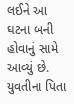લઈને આ ઘટના બની હોવાનું સામે આવ્યું છે. યુવતીના પિતા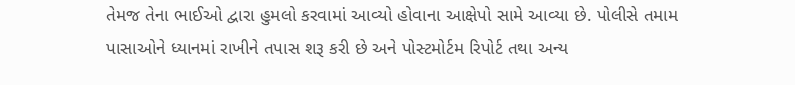તેમજ તેના ભાઈઓ દ્વારા હુમલો કરવામાં આવ્યો હોવાના આક્ષેપો સામે આવ્યા છે. પોલીસે તમામ પાસાઓને ધ્યાનમાં રાખીને તપાસ શરૂ કરી છે અને પોસ્ટમોર્ટમ રિપોર્ટ તથા અન્ય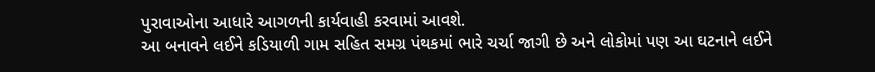પુરાવાઓના આધારે આગળની કાર્યવાહી કરવામાં આવશે.
આ બનાવને લઈને કડિયાળી ગામ સહિત સમગ્ર પંથકમાં ભારે ચર્ચા જાગી છે અને લોકોમાં પણ આ ઘટનાને લઈને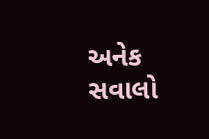અનેક સવાલો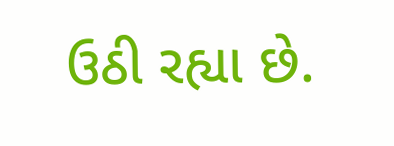ઉઠી રહ્યા છે.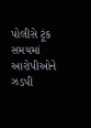પોલીસે ટૂંક સમયમાં આરોપીઓને ઝડપી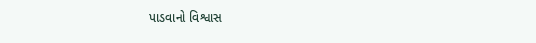પાડવાનો વિશ્વાસ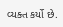વ્યક્ત કર્યો છે.